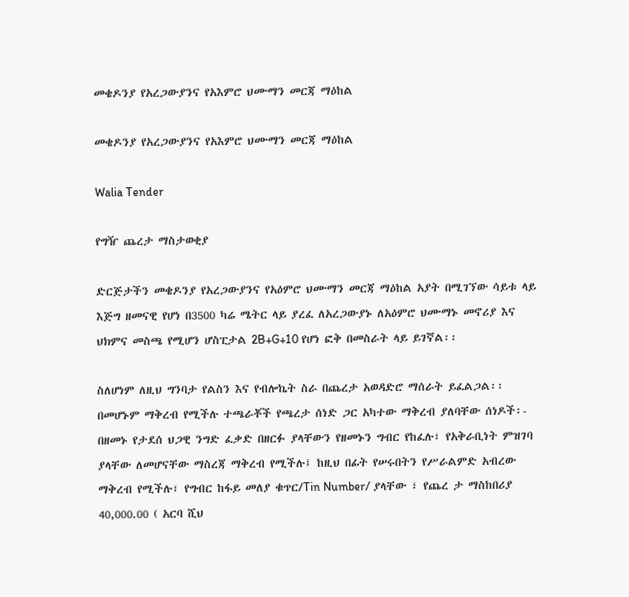መቄዶንያ የአረጋውያንና የአእምሮ ህሙማን መርጃ ማዕከል

መቄዶንያ የአረጋውያንና የአእምሮ ህሙማን መርጃ ማዕከል

Walia Tender

የግዥ ጨረታ ማስታወቂያ

ድርጅታችን መቄዶንያ የአረጋውያንና የአዕምሮ ህሙማን መርጃ ማዕከል አያት በሚገኘው ሳይቱ ላይ እጅግ ዘመናዊ የሆነ በ3500 ካሬ ሜትር ላይ ያረፈ ለአረጋውያኑ ለአዕምሮ ህሙማኑ መኖሪያ እና ህክምና መስጫ የሚሆን ሆስፒታል 2B+G+10 የሆነ ፎቅ በመስራት ላይ ይገኛል፡፡

ስለሆነም ለዚህ ግንባታ የልስን እና የብሎኬት ስራ በጨረታ አወዳድሮ ማሰራት ይፈልጋል፡፡ በመሆኑም ማቅረብ የሚችሉ ተጫራቾች የጫረታ ሰነድ ጋር አካተው ማቅረብ ያለባቸው ሰነዶች፡- በዘመኑ የታደሰ ህጋዊ ንግድ ፈቃድ በዘርፉ ያላቸውን የዘመኑን ግብር የከፈሉ፣ የአቅራቢነት ምዝገባ ያላቸው ለመሆናቸው ማስረጃ ማቅረብ የሚችሉ፤ ከዚህ በፊት የሠሩበትን የሥራልምድ አብረው ማቅረብ የሚችሉ፣ የግብር ከፋይ መለያ ቁጥር/Tin Number/ ያላቸው ፣ የጨረ ታ ማስከበሪያ 40,000.00 ( አርባ ሺህ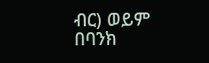ብር) ወይም በባንክ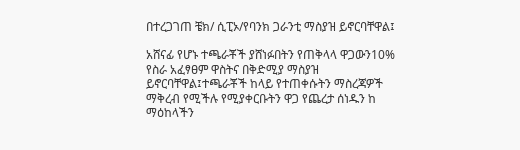በተረጋገጠ ቼክ/ ሲፒኦ/የባንክ ጋራንቲ ማስያዝ ይኖርባቸዋል፤

አሸናፊ የሆኑ ተጫራቾች ያሸነፉበትን የጠቅላላ ዋጋውን10% የስራ አፈፃፀም ዋስትና በቅድሚያ ማስያዝ ይኖርባቸዋል፤ተጫራቾች ከላይ የተጠቀሱትን ማስረጃዎች ማቅረብ የሚችሉ የሚያቀርቡትን ዋጋ የጨረታ ሰነዱን ከ ማዕከላችን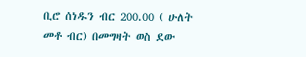ቢሮ ሰነዱን ብር 200.00 ( ሁለት መቶ ብር) በመግዛት ወስ ደው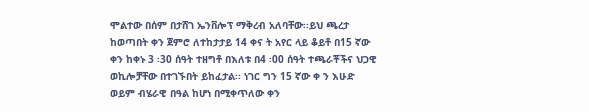ሞልተው በሰም በታሸገ ኤንቨሎፕ ማቅረብ አለባቸው፡፡ይህ ጫረታ ከወጣበት ቀን ጀምሮ ለተከታታይ 14 ቀና ት አየር ላይ ቆይቶ በ15 ኛው ቀን ከቀኑ 3 ፡30 ሰዓት ተዘግቶ በእለቱ በ4 ፡00 ሰዓት ተጫራቾችና ህጋዊ ወኪሎቻቸው በተገኙበት ይከፈታል፡፡ ነገር ግን 15 ኛው ቀ ን እሁድ ወይም ብሄራዊ በዓል ከሆነ በሚቀጥለው ቀን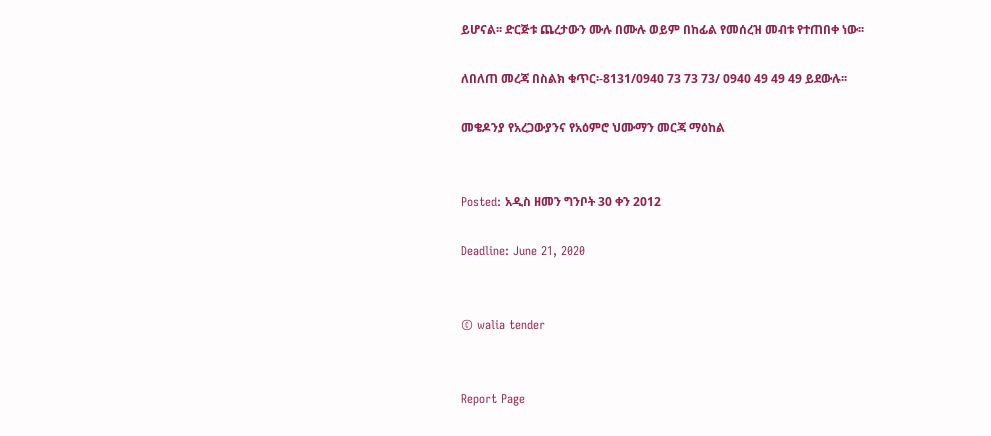ይሆናል፡፡ ድርጅቱ ጨረታውን ሙሉ በሙሉ ወይም በከፊል የመሰረዝ መብቱ የተጠበቀ ነው፡፡

ለበለጠ መረጃ በስልክ ቁጥር፡-8131/0940 73 73 73/ 0940 49 49 49 ይደውሉ፡፡

መቄዶንያ የአረጋውያንና የአዕምሮ ህሙማን መርጃ ማዕከል


Posted: አዲስ ዘመን ግንቦት 30 ቀን 2012

Deadline: June 21, 2020


© walia tender


Report Page